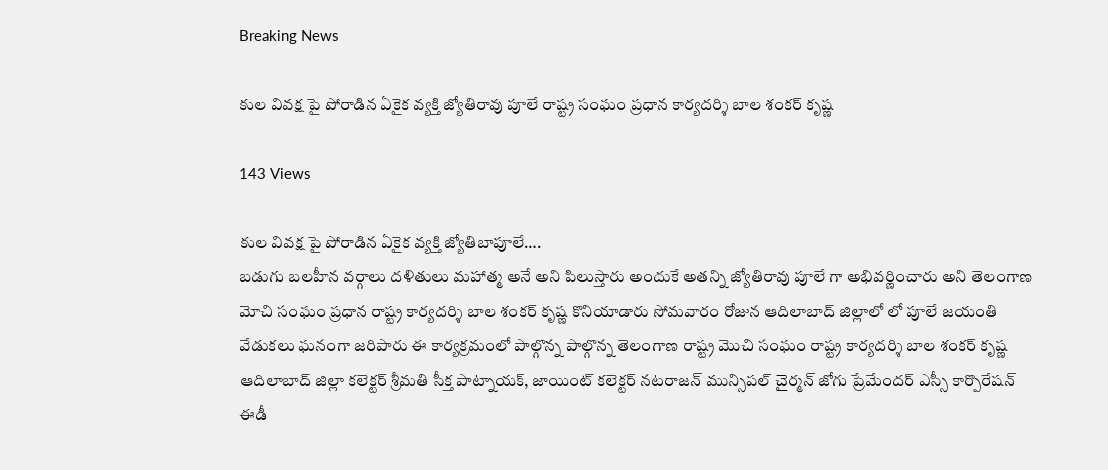Breaking News

కుల వివక్ష పై పోరాడిన ఏకైక వ్యక్తి జ్యోతిరావు పూలే రాష్ట్ర సంఘం ప్రధాన కార్యదర్శి బాల శంకర్ కృష్ణ

143 Views

కుల వివక్ష పై పోరాడిన ఏకైక వ్యక్తి జ్యోతిబాపూలే….
బడుగు బలహీన వర్గాలు దళితులు మహాత్మ అనే అని పిలుస్తారు అందుకే అతన్ని జ్యోతిరావు పూలే గా అభివర్ణించారు అని తెలంగాణ మోచి సంఘం ప్రధాన రాష్ట్ర కార్యదర్శి బాల శంకర్ కృష్ణ కొనియాడారు సోమవారం రోజున ఆదిలాబాద్ జిల్లాలో లో పూలే జయంతి వేడుకలు ఘనంగా జరిపారు ఈ కార్యక్రమంలో పాల్గొన్న పాల్గొన్న తెలంగాణ రాష్ట్ర మొచి సంఘం రాష్ట్ర కార్యదర్శి బాల శంకర్ కృష్ణ ఆదిలాబాద్ జిల్లా కలెక్టర్ శ్రీమతి సీక్త పాట్నాయక్, జాయింట్ కలెక్టర్ నటరాజన్ మున్సిపల్ చైర్మన్ జోగు ప్రేమేందర్ ఎస్సీ కార్పొరేషన్ ఈడీ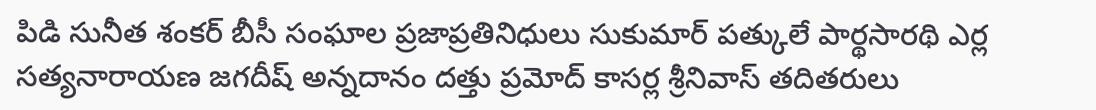పిడి సునీత శంకర్ బీసీ సంఘాల ప్రజాప్రతినిధులు సుకుమార్ పత్కులే పార్థసారథి ఎర్ల సత్యనారాయణ జగదీష్ అన్నదానం దత్తు ప్రమోద్ కాసర్ల శ్రీనివాస్ తదితరులు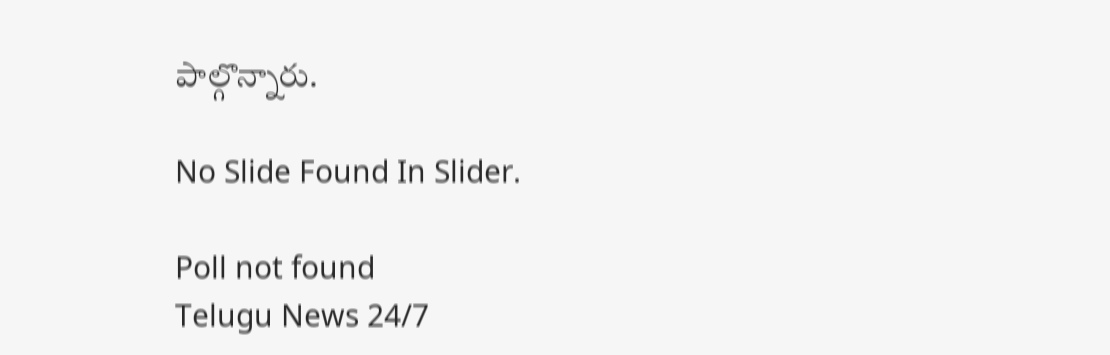పాల్గొన్నారు.

No Slide Found In Slider.

Poll not found
Telugu News 24/7